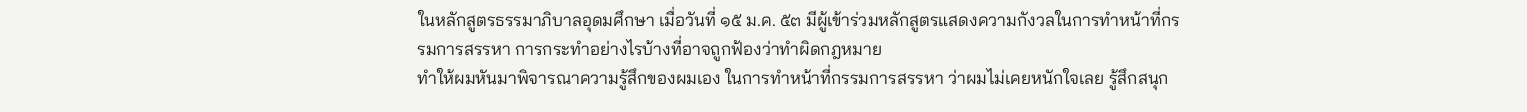ในหลักสูตรธรรมาภิบาลอุดมศึกษา เมื่อวันที่ ๑๕ ม.ค. ๕๓ มีผู้เข้าร่วมหลักสูตรแสดงความกังวลในการทำหน้าที่กรรมการสรรหา การกระทำอย่างไรบ้างที่อาจถูกฟ้องว่าทำผิดกฎหมาย
ทำให้ผมหันมาพิจารณาความรู้สึกของผมเอง ในการทำหน้าที่กรรมการสรรหา ว่าผมไม่เคยหนักใจเลย รู้สึกสนุก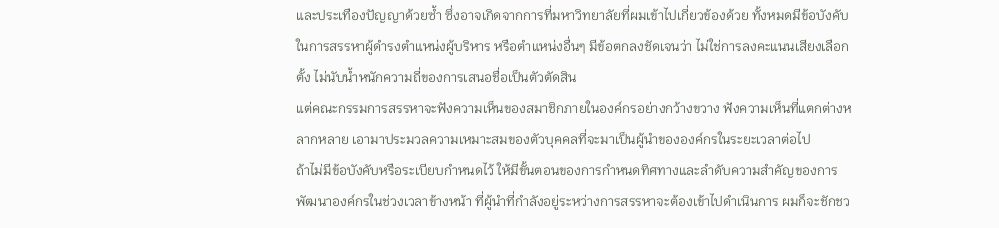และประเทืองปัญญาด้วยซ้ำ ซึ่งอาจเกิดจากการที่มหาวิทยาลัยที่ผมเข้าไปเกี่ยวข้องด้วย ทั้งหมดมีข้อบังคับในการสรรหาผู้ดำรงตำแหน่งผู้บริหาร หรือตำแหน่งอื่นๆ มีข้อตกลงชัดเจนว่า ไม่ใช่การลงคะแนนเสียงเลือกตั้ง ไม่นับน้ำหนักความถี่ของการเสนอชื่อเป็นตัวตัดสิน
แต่คณะกรรมการสรรหาจะฟังความเห็นของสมาชิกภายในองค์กรอย่างกว้างขวาง ฟังความเห็นที่แตกต่างหลากหลาย เอามาประมวลความเหมาะสมของตัวบุคคลที่จะมาเป็นผู้นำขององค์กรในระยะเวลาต่อไป
ถ้าไม่มีข้อบังคับหรือระเบียบกำหนดไว้ ให้มีขั้นตอนของการกำหนดทิศทางและลำดับความสำคัญของการพัฒนาองค์กรในช่วงเวลาข้างหน้า ที่ผู้นำที่กำลังอยู่ระหว่างการสรรหาจะต้องเข้าไปดำเนินการ ผมก็จะชักชว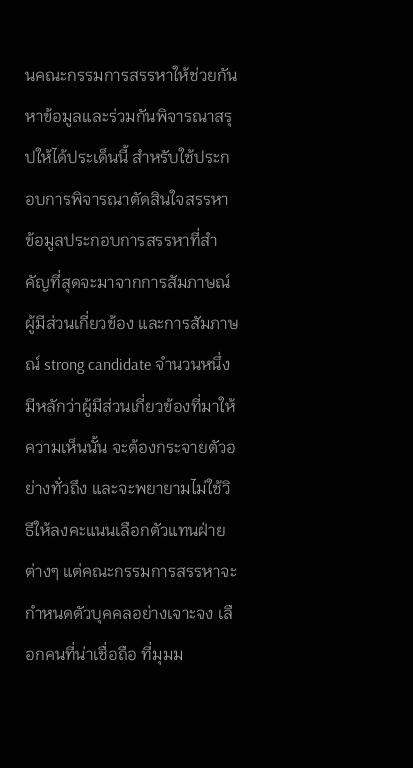นคณะกรรมการสรรหาให้ช่วยกันหาข้อมูลและร่วมกันพิจารณาสรุปให้ได้ประเด็นนี้ สำหรับใช้ประกอบการพิจารณาตัดสินใจสรรหา
ข้อมูลประกอบการสรรหาที่สำคัญที่สุดจะมาจากการสัมภาษณ์ผู้มีส่วนเกี่ยวข้อง และการสัมภาษณ์ strong candidate จำนวนหนึ่ง มีหลักว่าผู้มีส่วนเกี่ยวข้องที่มาให้ความเห็นนั้น จะต้องกระจายตัวอย่างทั่วถึง และจะพยายามไม่ใช้วิธีให้ลงคะแนนเลือกตัวแทนฝ่ายต่างๆ แต่คณะกรรมการสรรหาจะกำหนดตัวบุคคลอย่างเจาะจง เลือกคนที่น่าเชื่อถือ ที่มุมม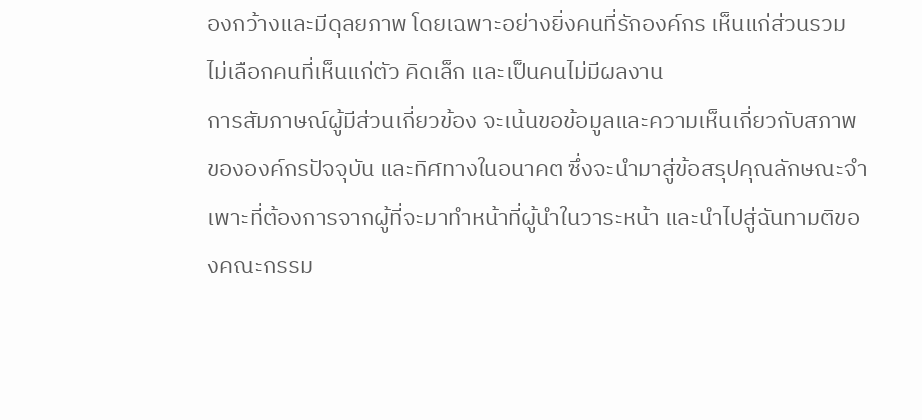องกว้างและมีดุลยภาพ โดยเฉพาะอย่างยิ่งคนที่รักองค์กร เห็นแก่ส่วนรวม ไม่เลือกคนที่เห็นแก่ตัว คิดเล็ก และเป็นคนไม่มีผลงาน
การสัมภาษณ์ผู้มีส่วนเกี่ยวข้อง จะเน้นขอข้อมูลและความเห็นเกี่ยวกับสภาพขององค์กรปัจจุบัน และทิศทางในอนาคต ซึ่งจะนำมาสู่ข้อสรุปคุณลักษณะจำเพาะที่ต้องการจากผู้ที่จะมาทำหน้าที่ผู้นำในวาระหน้า และนำไปสู่ฉันทามติของคณะกรรม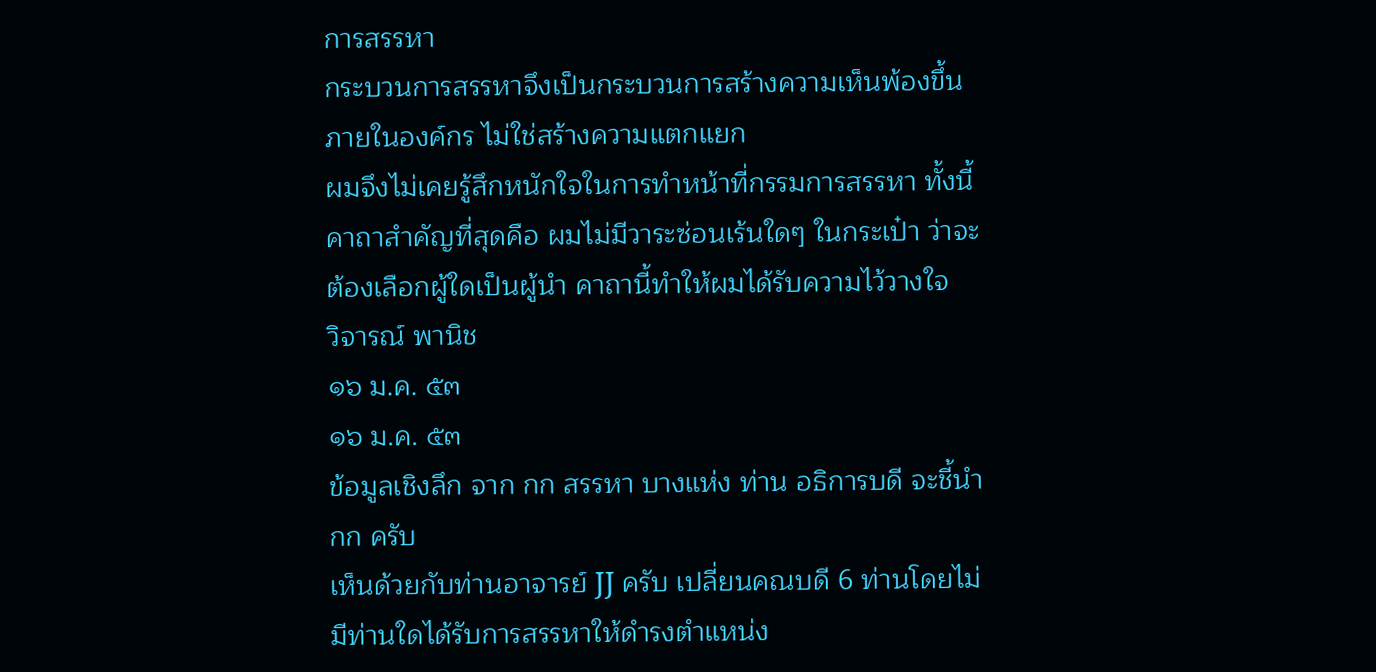การสรรหา
กระบวนการสรรหาจึงเป็นกระบวนการสร้างความเห็นพ้องขึ้นภายในองค์กร ไม่ใช่สร้างความแตกแยก
ผมจึงไม่เคยรู้สึกหนักใจในการทำหน้าที่กรรมการสรรหา ทั้งนี้ คาถาสำคัญที่สุดคือ ผมไม่มีวาระซ่อนเร้นใดๆ ในกระเป๋า ว่าจะต้องเลือกผู้ใดเป็นผู้นำ คาถานี้ทำให้ผมได้รับความไว้วางใจ
วิจารณ์ พานิช
๑๖ ม.ค. ๕๓
๑๖ ม.ค. ๕๓
ข้อมูลเชิงลึก จาก กก สรรหา บางแห่ง ท่าน อธิการบดี จะชี้นำ กก ครับ
เห็นด้วยกับท่านอาจารย์ JJ ครับ เปลี่ยนคณบดี 6 ท่านโดยไม่มีท่านใดได้รับการสรรหาให้ดำรงตำแหน่ง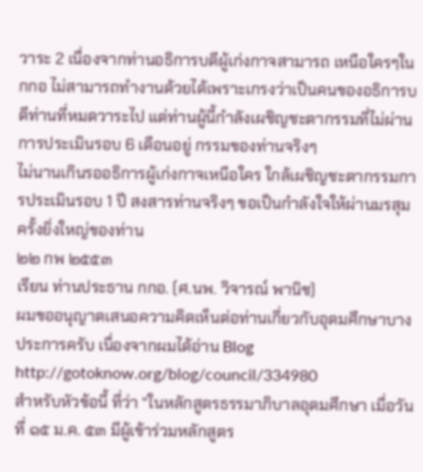วาระ 2 เนื่องจากท่านอธิการบดีผู้เก่งกาจสามารถ เหนือใครๆใน กกอ ไม่สามารถทำงานด้วยได้เพราะเกรงว่าเป็นคนของอธิการบดีท่านที่หมดวาระไป แต่ท่านผู้นี้กำลังเผชิญชะตากรรมที่ไม่ผ่านการประเมินรอบ 6 เดือนอยู่ กรรมของท่านจริงๆ
ไม่นานเกินรออธิการผู้เก่งกาจเหนือใคร ใกล้เผชิญชะตากรรมการประเมินรอบ 1 ปี สงสารท่านจริงๆ ขอเป็นกำลังใจให้ผ่านมรสุมครั้งยิ่งใหญ่ของท่าน
๒๒ กพ ๒๕๕๓
เรียน ท่านประธาน กกอ. (ศ.นพ. วิจารณ์ พานิช)
ผมขออนุญาตเสนอความคิดเห็นต่อท่านเกี่ยวกับอุดมศึกษาบางประการครับ เนื่องจากผมได้อ่าน Blog
http://gotoknow.org/blog/council/334980
สำหรับหัวข้อนี้ ที่ว่า “ในหลักสูตรธรรมาภิบาลอุดมศึกษา เมื่อวันที่ ๑๕ ม.ค. ๕๓ มีผู้เข้าร่วมหลักสูตร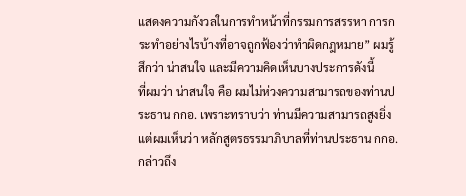แสดงความกังวลในการทำหน้าที่กรรมการสรรหา การกระทำอย่างไรบ้างที่อาจถูกฟ้องว่าทำผิดกฎหมาย” ผมรู้สึกว่า น่าสนใจ และมีความคิดเห็นบางประการดังนี้
ที่ผมว่า น่าสนใจ คือ ผมไม่ห่วงความสามารถของท่านประธาน กกอ. เพราะทราบว่า ท่านมีความสามารถสูงยิ่ง แต่ผมเห็นว่า หลักสูตรธรรมาภิบาลที่ท่านประธาน กกอ. กล่าวถึง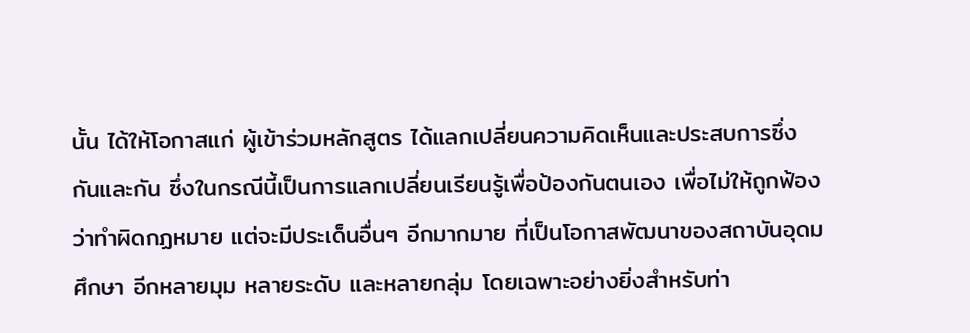นั้น ได้ให้โอกาสแก่ ผู้เข้าร่วมหลักสูตร ได้แลกเปลี่ยนความคิดเห็นและประสบการซึ่งกันและกัน ซึ่งในกรณีนี้เป็นการแลกเปลี่ยนเรียนรู้เพื่อป้องกันตนเอง เพื่อไม่ให้ถูกฟ้องว่าทำผิดกฏหมาย แต่จะมีประเด็นอื่นๆ อีกมากมาย ที่เป็นโอกาสพัฒนาของสถาบันอุดมศึกษา อีกหลายมุม หลายระดับ และหลายกลุ่ม โดยเฉพาะอย่างยิ่งสำหรับท่า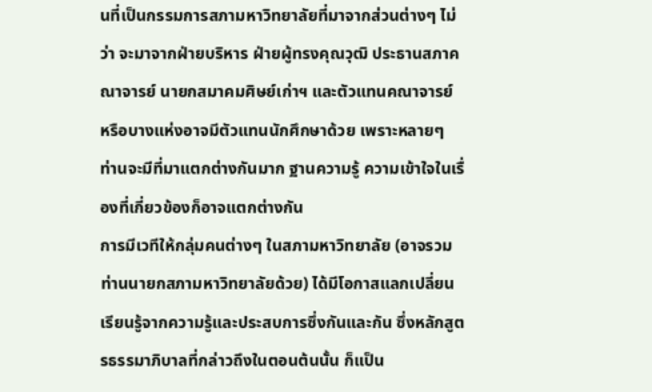นที่เป็นกรรมการสภามหาวิทยาลัยที่มาจากส่วนต่างๆ ไม่ว่า จะมาจากฝ่ายบริหาร ฝ่ายผู้ทรงคุณวุฒิ ประธานสภาคณาจารย์ นายกสมาคมศิษย์เก่าฯ และตัวแทนคณาจารย์ หรือบางแห่งอาจมีตัวแทนนักศึกษาด้วย เพราะหลายๆ ท่านจะมีที่มาแตกต่างกันมาก ฐานความรู้ ความเข้าใจในเรื่องที่เกี่ยวข้องก็อาจแตกต่างกัน
การมีเวทีให้กลุ่มคนต่างๆ ในสภามหาวิทยาลัย (อาจรวมท่านนายกสภามหาวิทยาลัยด้วย) ได้มีโอกาสแลกเปลี่ยนเรียนรู้จากความรู้และประสบการซึ่งกันและกัน ซึ่งหลักสูตรธรรมาภิบาลที่กล่าวถึงในตอนต้นนั้น ก็แป็น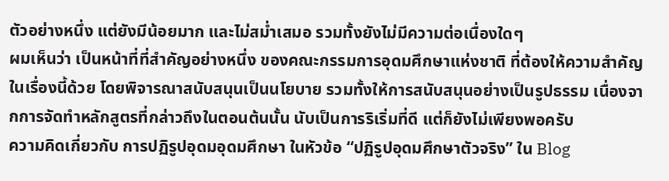ตัวอย่างหนึ่ง แต่ยังมีน้อยมาก และไม่สม่ำเสมอ รวมทั้งยังไม่มีความต่อเนื่องใดๆ
ผมเห็นว่า เป็นหน้าที่ที่สำคัญอย่างหนึ่ง ของคณะกรรมการอุดมศึกษาแห่งชาติ ที่ต้องให้ความสำคัญในเรื่องนี้ด้วย โดยพิจารณาสนับสนุนเป็นนโยบาย รวมทั้งให้การสนับสนุนอย่างเป็นรูปธรรม เนื่องจากการจัดทำหลักสูตรที่กล่าวถึงในตอนต้นนั้น นับเป็นการริเริ่มที่ดี แต่ก็ยังไม่เพียงพอครับ
ความคิดเกี่ยวกับ การปฏิรูปอุดมอุดมศึกษา ในหัวข้อ “ปฏิรูปอุดมศึกษาตัวจริง” ใน Blog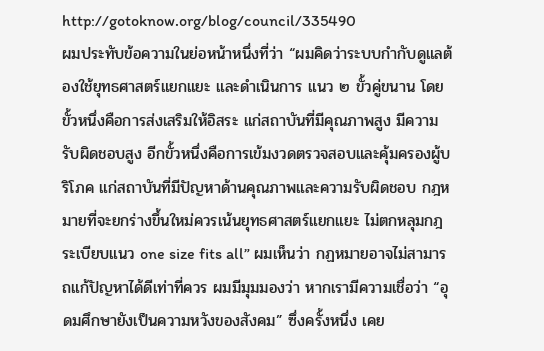http://gotoknow.org/blog/council/335490
ผมประทับข้อความในย่อหน้าหนึ่งที่ว่า “ผมคิดว่าระบบกำกับดูแลต้องใช้ยุทธศาสตร์แยกแยะ และดำเนินการ แนว ๒ ขั้วคู่ขนาน โดยขั้วหนึ่งคือการส่งเสริมให้อิสระ แก่สถาบันที่มีคุณภาพสูง มีความรับผิดชอบสูง อีกขั้วหนึ่งคือการเข้มงวดตรวจสอบและคุ้มครองผู้บริโภค แก่สถาบันที่มีปัญหาด้านคุณภาพและความรับผิดชอบ กฎหมายที่จะยกร่างขึ้นใหม่ควรเน้นยุทธศาสตร์แยกแยะ ไม่ตกหลุมกฎระเบียบแนว one size fits all” ผมเห็นว่า กฏหมายอาจไม่สามารถแก้ปัญหาได้ดีเท่าที่ควร ผมมีมุมมองว่า หากเรามีความเชื่อว่า “อุดมศึกษายังเป็นความหวังของสังคม” ซึ่งครั้งหนึ่ง เคย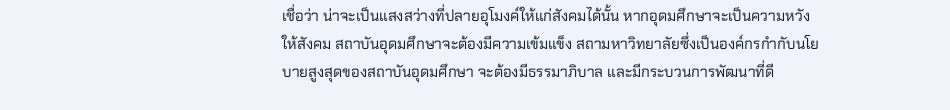เชื่อว่า น่าจะเป็นแสงสว่างที่ปลายอุโมงค์ให้แก่สังคมได้นั้น หากอุดมศึกษาจะเป็นความหวังให้สังคม สถาบันอุดมศึกษาจะต้องมีความเข้มแข็ง สถามหาวิทยาลัยซึ่งเป็นองค์กรกำกับนโยบายสูงสุดของสถาบันอุดมศึกษา จะต้องมีธรรมาภิบาล และมีกระบวนการพัฒนาที่ดี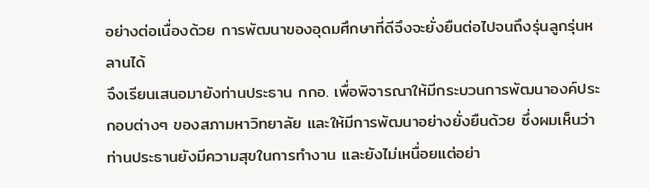อย่างต่อเนื่องด้วย การพัฒนาของอุดมศึกษาที่ดีจึงจะยั่งยืนต่อไปจนถึงรุ่นลูกรุ่นหลานได้
จึงเรียนเสนอมายังท่านประธาน กกอ. เพื่อพิจารณาให้มีกระบวนการพัฒนาองค์ประกอบต่างๆ ของสภามหาวิทยาลัย และให้มีการพัฒนาอย่างยั่งยืนด้วย ซึ่งผมเห็นว่า ท่านประธานยังมีความสุขในการทำงาน และยังไม่เหนื่อยแต่อย่า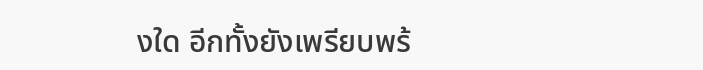งใด อีกทั้งยังเพรียบพร้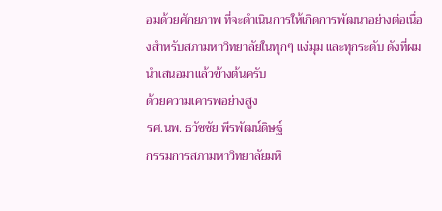อมด้วยศักยภาพ ที่จะดำเนินการให้เกิดการพัฒนาอย่างต่อเนื่องสำหรับสภามหาวิทยาลัยในทุกๆ แง่มุม และทุกระดับ ดังที่ผมนำเสนอมาแล้วข้างต้นครับ
ด้วยความเคารพอย่างสูง
รศ.นพ. ธวัชชัย พีรพัฒน์ดิษฐ์
กรรมการสภามหาวิทยาลัยมหิ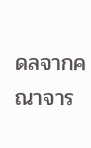ดลจากคณาจาร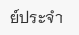ย์ประจำ